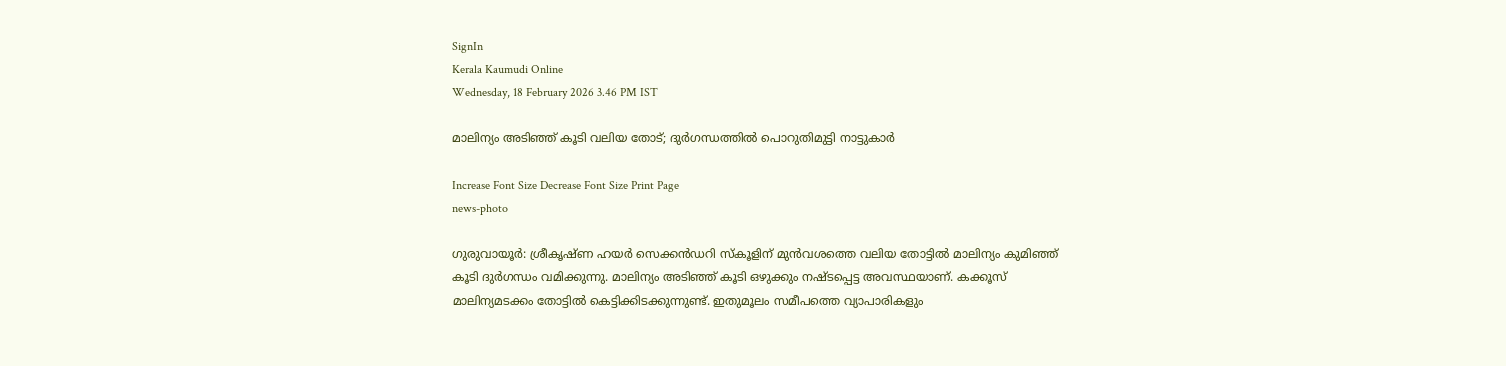SignIn
Kerala Kaumudi Online
Wednesday, 18 February 2026 3.46 PM IST

മാലിന്യം അടിഞ്ഞ് കൂടി വലിയ തോട്; ദുർഗന്ധത്തിൽ പൊറുതിമുട്ടി നാട്ടുകാർ

Increase Font Size Decrease Font Size Print Page
news-photo

ഗുരുവായൂർ: ശ്രീകൃഷ്ണ ഹയർ സെക്കൻഡറി സ്‌കൂളിന് മുൻവശത്തെ വലിയ തോട്ടിൽ മാലിന്യം കുമിഞ്ഞ് കൂടി ദുർഗന്ധം വമിക്കുന്നു. മാലിന്യം അടിഞ്ഞ് കൂടി ഒഴുക്കും നഷ്ടപ്പെട്ട അവസ്ഥയാണ്. കക്കൂസ് മാലിന്യമടക്കം തോട്ടിൽ കെട്ടിക്കിടക്കുന്നുണ്ട്. ഇതുമൂലം സമീപത്തെ വ്യാപാരികളും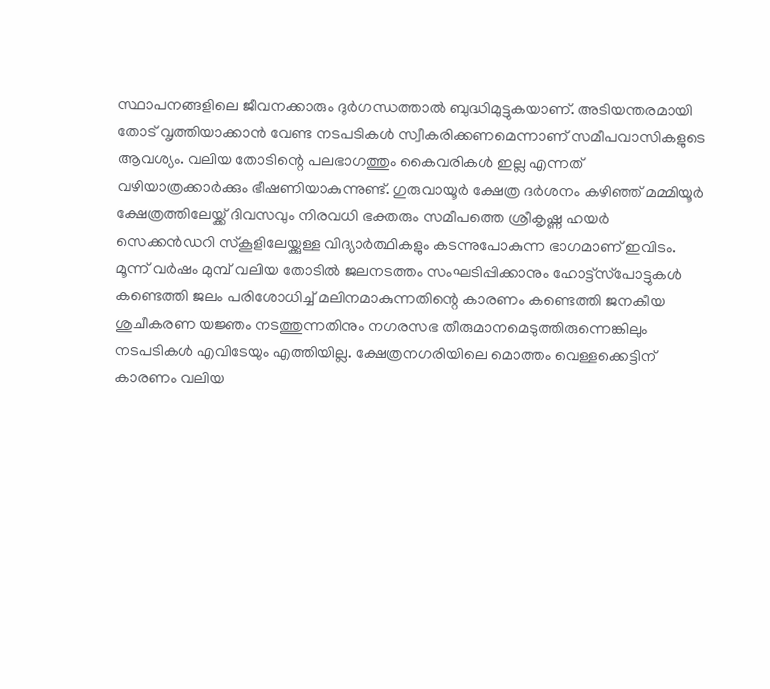സ്ഥാപനങ്ങളിലെ ജീവനക്കാരും ദുർഗന്ധത്താൽ ബുദ്ധിമുട്ടുകയാണ്. അടിയന്തരമായി തോട് വൃത്തിയാക്കാൻ വേണ്ട നടപടികൾ സ്വീകരിക്കണമെന്നാണ് സമീപവാസികളുടെ ആവശ്യം. വലിയ തോടിന്റെ പലഭാഗത്തും കൈവരികൾ ഇല്ല എന്നത് വഴിയാത്രക്കാർക്കും ഭീഷണിയാകുന്നുണ്ട്. ഗുരുവായൂർ ക്ഷേത്ര ദർശനം കഴിഞ്ഞ് മമ്മിയൂർ ക്ഷേത്രത്തിലേയ്ക്ക് ദിവസവും നിരവധി ഭക്തരും സമീപത്തെ ശ്രീകൃഷ്ണ ഹയർ സെക്കൻഡറി സ്‌കൂളിലേയ്ക്കുള്ള വിദ്യാർത്ഥികളും കടന്നുപോകുന്ന ഭാഗമാണ് ഇവിടം. മൂന്ന് വർഷം മുമ്പ് വലിയ തോടിൽ ജലനടത്തം സംഘടിപ്പിക്കാനും ഹോട്ട്‌സ്‌പോട്ടുകൾ കണ്ടെത്തി ജലം പരിശോധിച്ച് മലിനമാകുന്നതിന്റെ കാരണം കണ്ടെത്തി ജനകീയ ശുചീകരണ യജ്ഞം നടത്തുന്നതിനും നഗരസഭ തീരുമാനമെടുത്തിരുന്നെങ്കിലും നടപടികൾ എവിടേയും എത്തിയില്ല. ക്ഷേത്രനഗരിയിലെ മൊത്തം വെള്ളക്കെട്ടിന് കാരണം വലിയ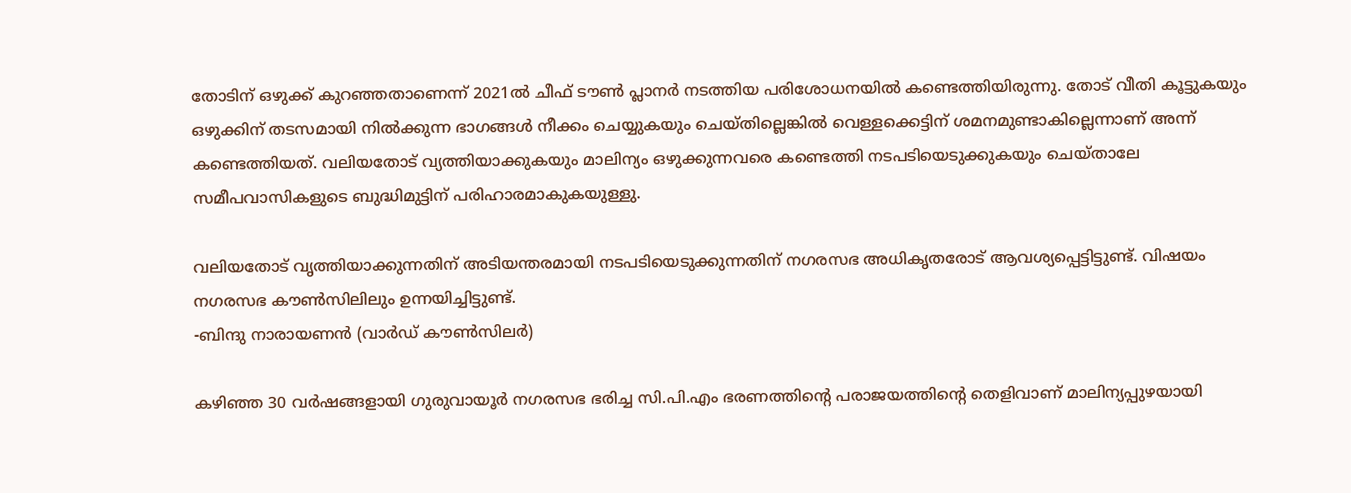തോടിന് ഒഴുക്ക് കുറഞ്ഞതാണെന്ന് 2021ൽ ചീഫ് ടൗൺ പ്ലാനർ നടത്തിയ പരിശോധനയിൽ കണ്ടെത്തിയിരുന്നു. തോട് വീതി കൂട്ടുകയും ഒഴുക്കിന് തടസമായി നിൽക്കുന്ന ഭാഗങ്ങൾ നീക്കം ചെയ്യുകയും ചെയ്തില്ലെങ്കിൽ വെള്ളക്കെട്ടിന് ശമനമുണ്ടാകില്ലെന്നാണ് അന്ന് കണ്ടെത്തിയത്. വലിയതോട് വ്യത്തിയാക്കുകയും മാലിന്യം ഒഴുക്കുന്നവരെ കണ്ടെത്തി നടപടിയെടുക്കുകയും ചെയ്താലേ സമീപവാസികളുടെ ബുദ്ധിമുട്ടിന് പരിഹാരമാകുകയുള്ളു.

വലിയതോട് വൃത്തിയാക്കുന്നതിന് അടിയന്തരമായി നടപടിയെടുക്കുന്നതിന് നഗരസഭ അധികൃതരോട് ആവശ്യപ്പെട്ടിട്ടുണ്ട്. വിഷയം നഗരസഭ കൗൺസിലിലും ഉന്നയിച്ചിട്ടുണ്ട്.
-ബിന്ദു നാരായണൻ (വാർഡ് കൗൺസിലർ)

കഴിഞ്ഞ 30 വർഷങ്ങളായി ഗുരുവായൂർ നഗരസഭ ഭരിച്ച സി.പി.എം ഭരണത്തിന്റെ പരാജയത്തിന്റെ തെളിവാണ് മാലിന്യപ്പുഴയായി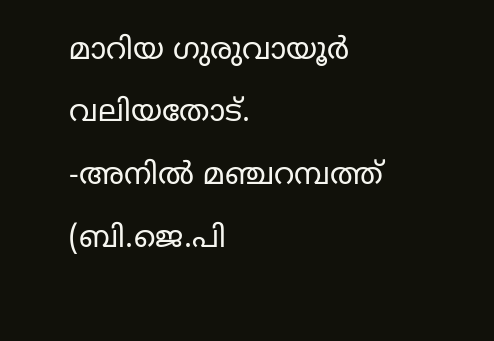മാറിയ ഗുരുവായൂർ വലിയതോട്.
-അനിൽ മഞ്ചറമ്പത്ത് (ബി.ജെ.പി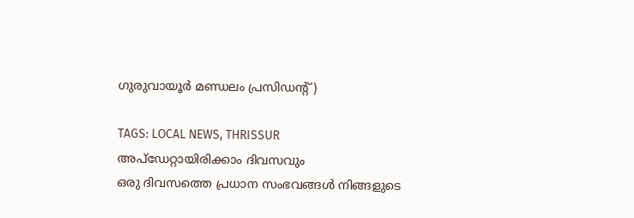ഗുരുവായൂർ മണ്ഡലം പ്രസിഡന്റ്)

TAGS: LOCAL NEWS, THRISSUR
അപ്ഡേറ്റായിരിക്കാം ദിവസവും
ഒരു ദിവസത്തെ പ്രധാന സംഭവങ്ങൾ നിങ്ങളുടെ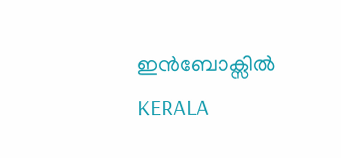ഇൻബോക്സിൽ
KERALA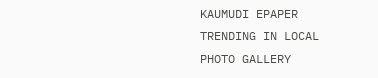KAUMUDI EPAPER
TRENDING IN LOCAL
PHOTO GALLERY